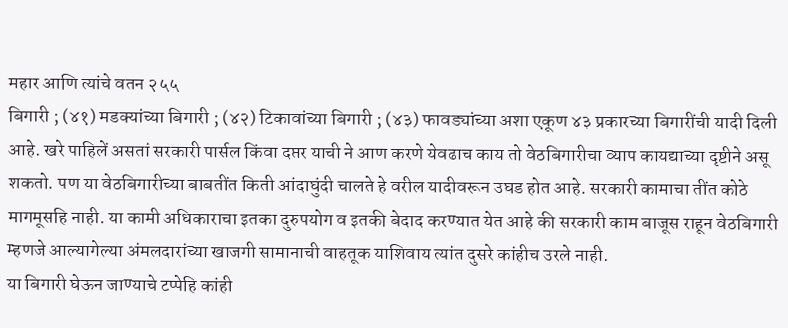महार आणि त्यांचे वतन २५५
बिगारी ; (४१) मडक्यांच्या बिगारी ; (४२) टिकावांच्या बिगारी ; (४३) फावड्यांच्या अशा एकूण ४३ प्रकारच्या बिगारींची यादी दिली आहे. खरे पाहिलें असतां सरकारी पार्सल किंवा दप्तर याची ने आण करणे येवढाच काय तो वेठबिगारीचा व्याप कायद्याच्या दृष्टीने असू शकतो. पण या वेठबिगारीच्या बाबतींत किती आंदाघुंदी चालते हे वरील यादीवरून उघड होत आहे. सरकारी कामाचा तींत कोठे मागमूसहि नाही. या कामी अधिकाराचा इतका दुरुपयोग व इतकी बेदाद करण्यात येत आहे की सरकारी काम बाजूस राहून वेठबिगारी म्हणजे आल्यागेल्या अंमलदारांच्या खाजगी सामानाची वाहतूक याशिवाय त्यांत दुसरे कांहीच उरले नाही.
या बिगारी घेऊन जाण्याचे टप्पेहि कांही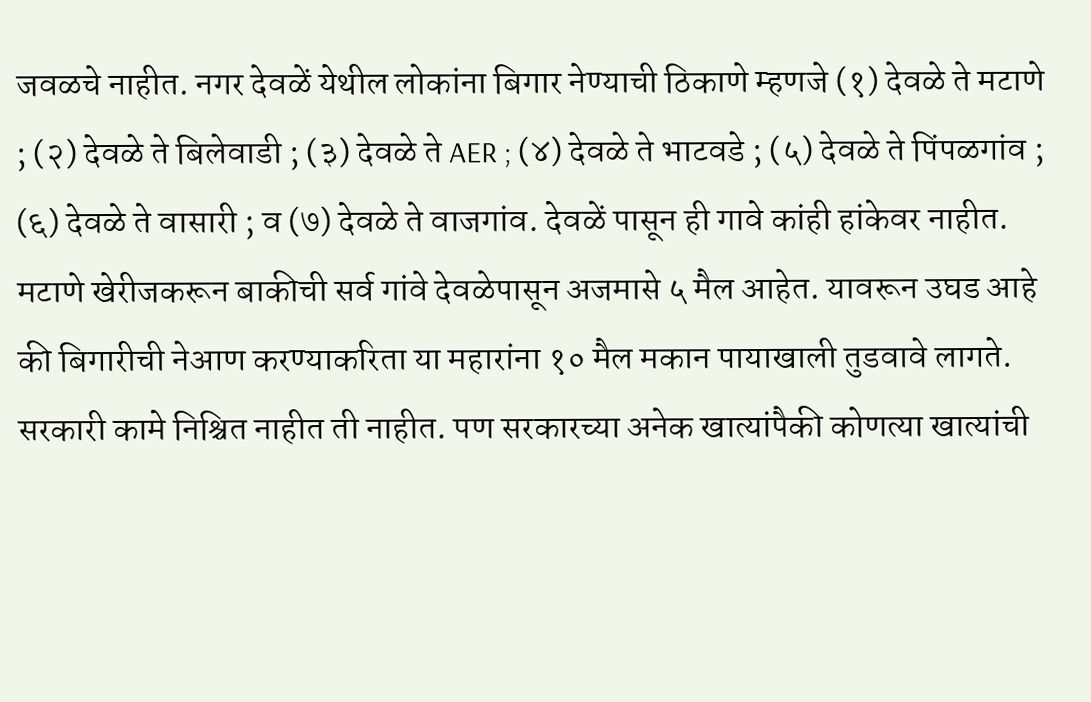जवळचे नाहीत. नगर देवळें येथील लोकांना बिगार नेण्याची ठिकाणे म्हणजे (१) देवळे ते मटाणे ; (२) देवळे ते बिलेवाडी ; (३) देवळे ते AER ; (४) देवळे ते भाटवडे ; (५) देवळे ते पिंपळगांव ; (६) देवळे ते वासारी ; व (७) देवळे ते वाजगांव. देवळें पासून ही गावे कांही हांकेवर नाहीत. मटाणे खेरीजकरून बाकीची सर्व गांवे देवळेपासून अजमासे ५ मैल आहेत. यावरून उघड आहे की बिगारीची नेआण करण्याकरिता या महारांना १० मैल मकान पायाखाली तुडवावे लागते. सरकारी कामे निश्चित नाहीत ती नाहीत. पण सरकारच्या अनेक खात्यांपैकी कोणत्या खात्यांची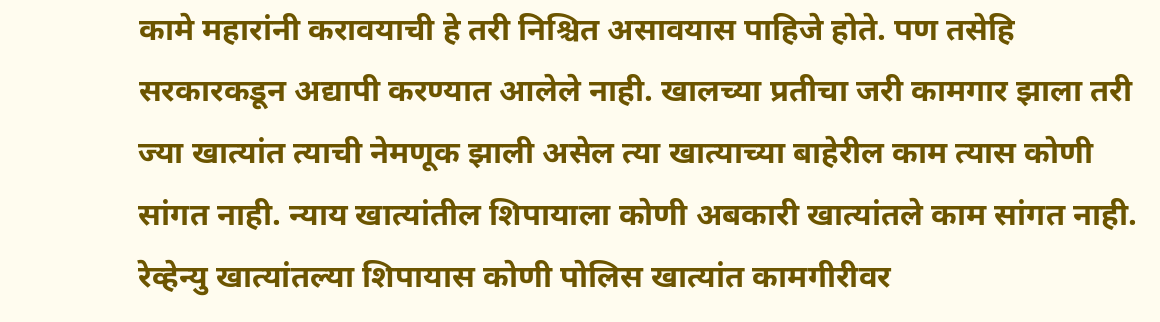कामे महारांनी करावयाची हे तरी निश्चित असावयास पाहिजे होते. पण तसेहि सरकारकडून अद्यापी करण्यात आलेले नाही. खालच्या प्रतीचा जरी कामगार झाला तरी ज्या खात्यांत त्याची नेमणूक झाली असेल त्या खात्याच्या बाहेरील काम त्यास कोणी सांगत नाही. न्याय खात्यांतील शिपायाला कोणी अबकारी खात्यांतले काम सांगत नाही. रेव्हेन्यु खात्यांतल्या शिपायास कोणी पोलिस खात्यांत कामगीरीवर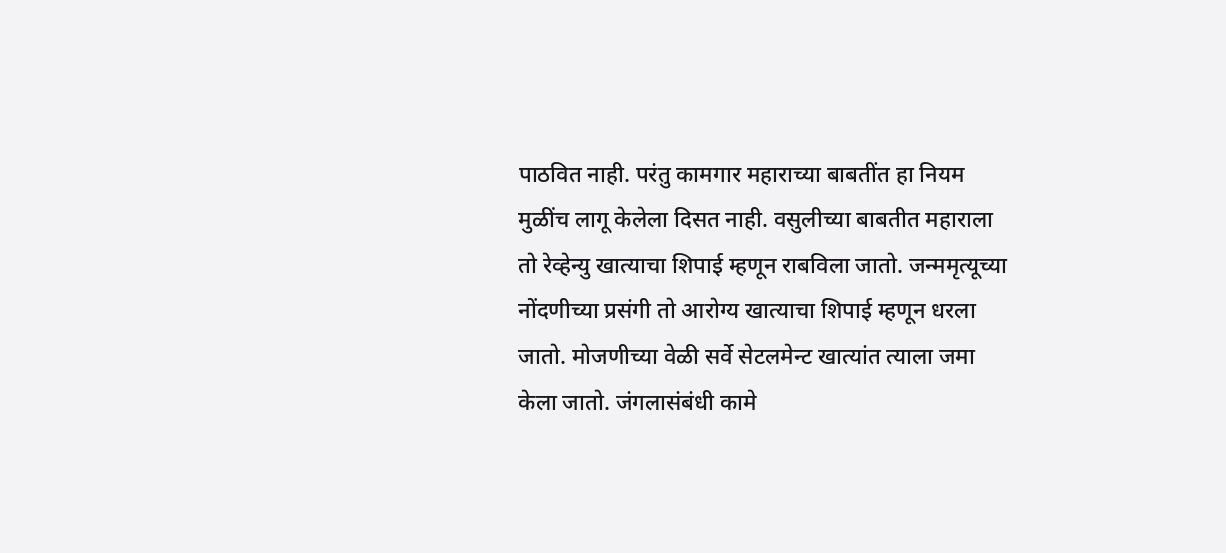पाठवित नाही. परंतु कामगार महाराच्या बाबतींत हा नियम मुळींच लागू केलेला दिसत नाही. वसुलीच्या बाबतीत महाराला तो रेव्हेन्यु खात्याचा शिपाई म्हणून राबविला जातो. जन्ममृत्यूच्या नोंदणीच्या प्रसंगी तो आरोग्य खात्याचा शिपाई म्हणून धरला जातो. मोजणीच्या वेळी सर्वे सेटलमेन्ट खात्यांत त्याला जमा केला जातो. जंगलासंबंधी कामे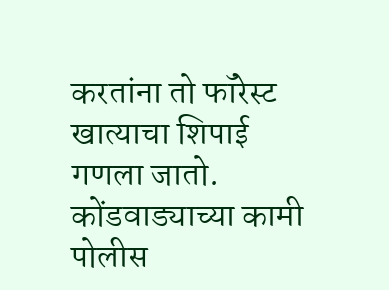करतांना तो फॉरेस्ट खात्याचा शिपाई गणला जातो. कोंडवाड्याच्या कामी पोलीस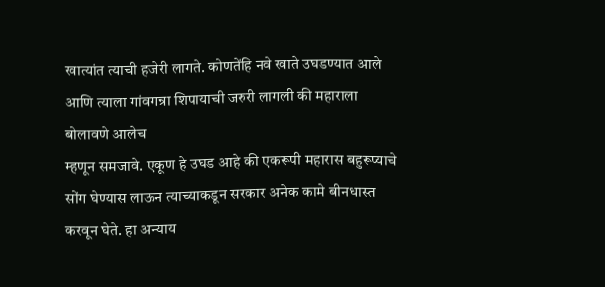खात्यांत त्याची हजेरी लागते. कोणतेंहि नवे खाते उघडण्यात आले
आणि त्याला गांवगन्रा शिपायाची जरुरी लागली की महाराला बोलावणे आलेच
म्हणून समजावे. एकूण हे उघड आहे की एकरूपी महारास बहुरूप्याचे सोंग घेण्यास लाऊन त्याच्याकडून सरकार अनेक कामे बीनधास्त करवून घेते. हा अन्याय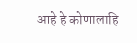आहे हे कोणालाहि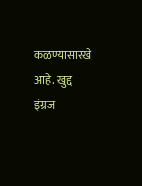कळण्यासारखे आहे. खुद्द इंग्रज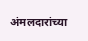अंमलदारांच्या